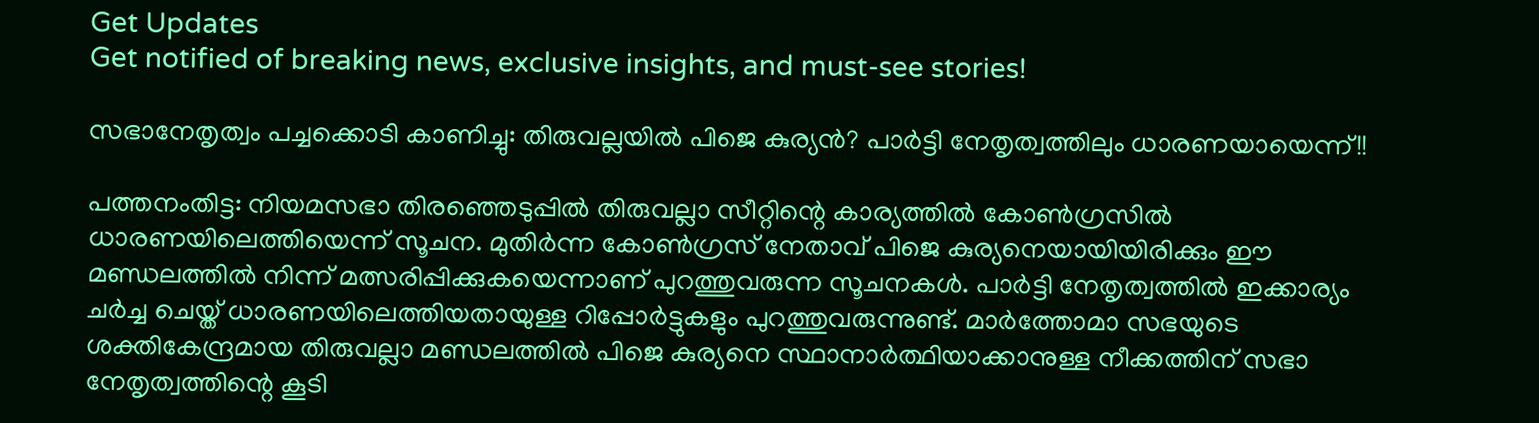Get Updates
Get notified of breaking news, exclusive insights, and must-see stories!

സഭാനേതൃത്വം പച്ചക്കൊടി കാണിച്ചു: തിരുവല്ലയിൽ പിജെ കുര്യൻ? പാർട്ടി നേതൃത്വത്തിലും ധാരണയായെന്ന്!!

പത്തനംതിട്ട: നിയമസഭാ തിരഞ്ഞെടുപ്പിൽ തിരുവല്ലാ സീറ്റിന്റെ കാര്യത്തിൽ കോൺഗ്രസിൽ ധാരണയിലെത്തിയെന്ന് സൂചന. മുതിർന്ന കോൺഗ്രസ് നേതാവ് പിജെ കുര്യനെയായിയിരിക്കും ഈ മണ്ഡലത്തിൽ നിന്ന് മത്സരിപ്പിക്കുകയെന്നാണ് പുറത്തുവരുന്ന സൂചനകൾ. പാർട്ടി നേതൃത്വത്തിൽ ഇക്കാര്യം ചർച്ച ചെയ്ത് ധാരണയിലെത്തിയതായുള്ള റിപ്പോർട്ടുകളും പുറത്തുവരുന്നുണ്ട്. മാർത്തോമാ സഭയുടെ ശക്തികേന്ദ്രമായ തിരുവല്ലാ മണ്ഡലത്തിൽ പിജെ കുര്യനെ സ്ഥാനാർത്ഥിയാക്കാനുള്ള നീക്കത്തിന് സഭാ നേതൃത്വത്തിന്റെ കൂടി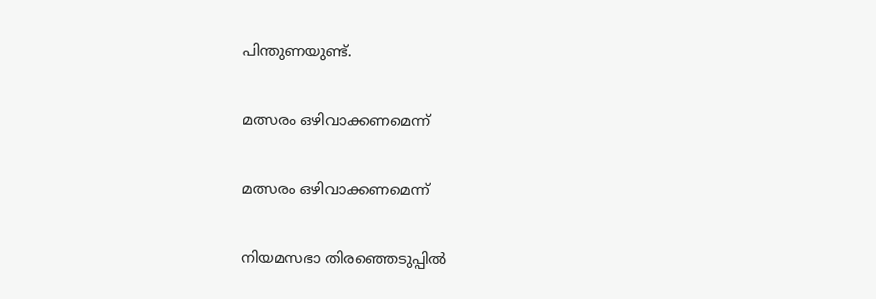പിന്തുണയുണ്ട്.

മത്സരം ഒഴിവാക്കണമെന്ന്

മത്സരം ഒഴിവാക്കണമെന്ന്

നിയമസഭാ തിരഞ്ഞെടുപ്പിൽ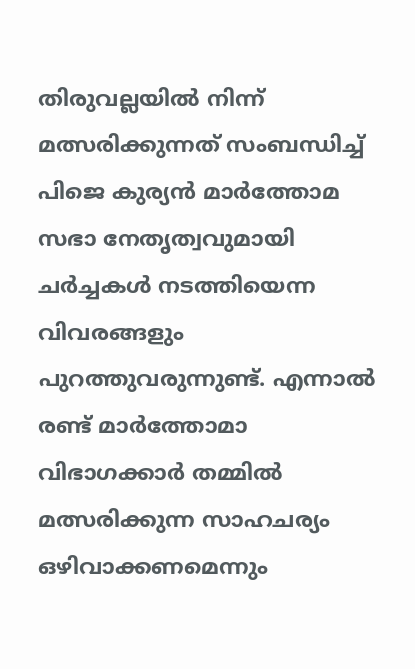തിരുവല്ലയിൽ നിന്ന് മത്സരിക്കുന്നത് സംബന്ധിച്ച് പിജെ കുര്യൻ മാർത്തോമ സഭാ നേതൃത്വവുമായി ചർച്ചകൾ നടത്തിയെന്ന വിവരങ്ങളും പുറത്തുവരുന്നുണ്ട്. എന്നാൽ രണ്ട് മാർത്തോമാ വിഭാഗക്കാർ തമ്മിൽ മത്സരിക്കുന്ന സാഹചര്യം ഒഴിവാക്കണമെന്നും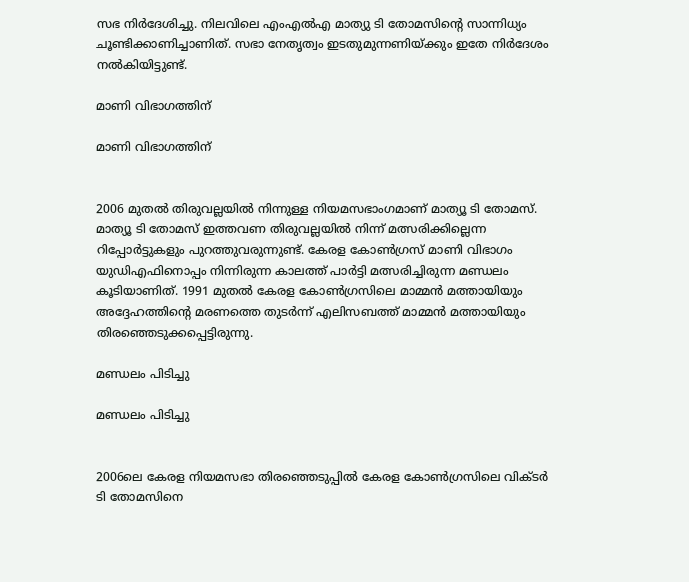സഭ നിർദേശിച്ചു. നിലവിലെ എംഎൽഎ മാത്യു ടി തോമസിന്റെ സാന്നിധ്യം ചൂണ്ടിക്കാണിച്ചാണിത്. സഭാ നേതൃത്വം ഇടതുമുന്നണിയ്ക്കും ഇതേ നിർദേശം നൽകിയിട്ടുണ്ട്.

മാണി വിഭാഗത്തിന്

മാണി വിഭാഗത്തിന്


2006 മുതൽ തിരുവല്ലയിൽ നിന്നുള്ള നിയമസഭാംഗമാണ് മാത്യൂ ടി തോമസ്. മാത്യൂ ടി തോമസ് ഇത്തവണ തിരുവല്ലയിൽ നിന്ന് മത്സരിക്കില്ലെന്ന റിപ്പോർട്ടുകളും പുറത്തുവരുന്നുണ്ട്. കേരള കോൺഗ്രസ് മാണി വിഭാഗം യുഡിഎഫിനൊപ്പം നിന്നിരുന്ന കാലത്ത് പാർട്ടി മത്സരിച്ചിരുന്ന മണ്ഡലം കൂടിയാണിത്. 1991 മുതൽ കേരള കോൺഗ്രസിലെ മാമ്മൻ മത്തായിയും അദ്ദേഹത്തിന്റെ മരണത്തെ തുടർന്ന് എലിസബത്ത് മാമ്മൻ മത്തായിയും തിരഞ്ഞെടുക്കപ്പെട്ടിരുന്നു.

മണ്ഡലം പിടിച്ചു

മണ്ഡലം പിടിച്ചു


2006ലെ കേരള നിയമസഭാ തിരഞ്ഞെടുപ്പിൽ കേരള കോൺഗ്രസിലെ വിക്ടർ ടി തോമസിനെ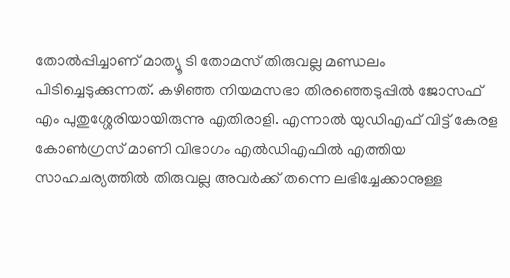തോൽപ്പിച്ചാണ് മാത്യൂ ടി തോമസ് തിരുവല്ല മണ്ഡലം പിടിച്ചെടുക്കുന്നത്. കഴിഞ്ഞ നിയമസഭാ തിരഞ്ഞെടുപ്പിൽ ജോസഫ് എം പുതുശ്ശേരിയായിരുന്നു എതിരാളി. എന്നാൽ യുഡിഎഫ് വിട്ട് കേരള കോൺഗ്രസ് മാണി വിഭാഗം എൽഡിഎഫിൽ എത്തിയ സാഹചര്യത്തിൽ തിരുവല്ല അവർക്ക് തന്നെ ലഭിച്ചേക്കാനുള്ള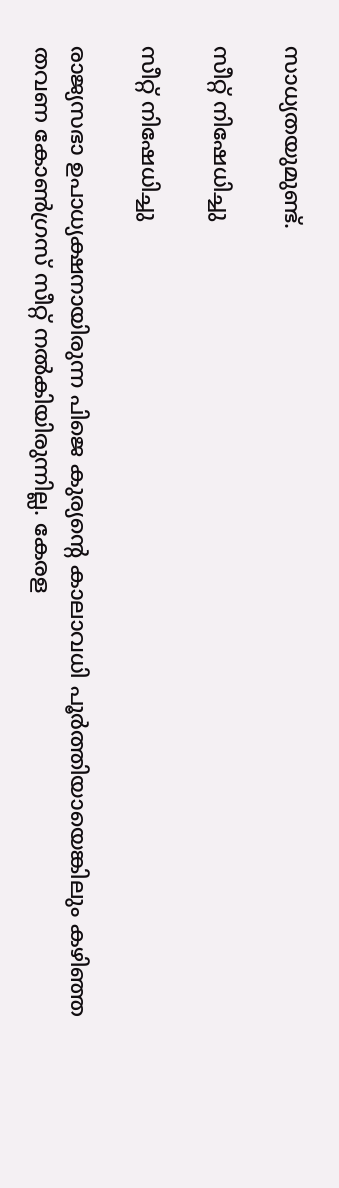സാധ്യതയുമുണ്ട്.

സീറ്റ് നിഷേധിച്ചു

സീറ്റ് നിഷേധിച്ചു

രാജ്യസഭാ ഉപാധ്യക്ഷനായിരുന്ന പിജെ കുര്യന്റെ കാലാവധി പൂർത്തിയായെങ്കിലും കഴിഞ്ഞ തവണ കോൺഗ്രസ് സീറ്റ് നൽകിയിരുന്നില്ല. കേരള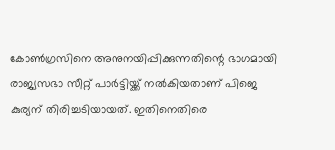കോൺഗ്രസിനെ അനുനയിപ്പിക്കുന്നതിന്റെ ഭാഗമായി രാജ്യസഭാ സീറ്റ് പാർട്ടിയ്ക്ക് നൽകിയതാണ് പിജെ കുര്യന് തിരിച്ചടിയായത്. ഇതിനെതിരെ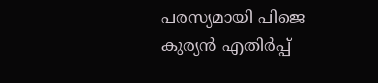പരസ്യമായി പിജെ കുര്യൻ എതിർപ്പ്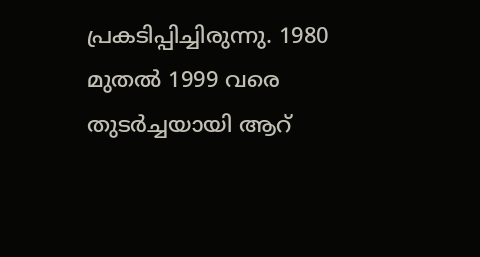പ്രകടിപ്പിച്ചിരുന്നു. 1980 മുതൽ 1999 വരെ തുടർച്ചയായി ആറ്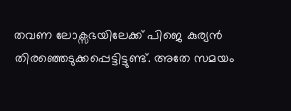തവണ ലോക്സഭയിലേക്ക് പിജെ കുര്യൻ തിരഞ്ഞെടുക്കപ്പെട്ടിട്ടുണ്ട്. അതേ സമയം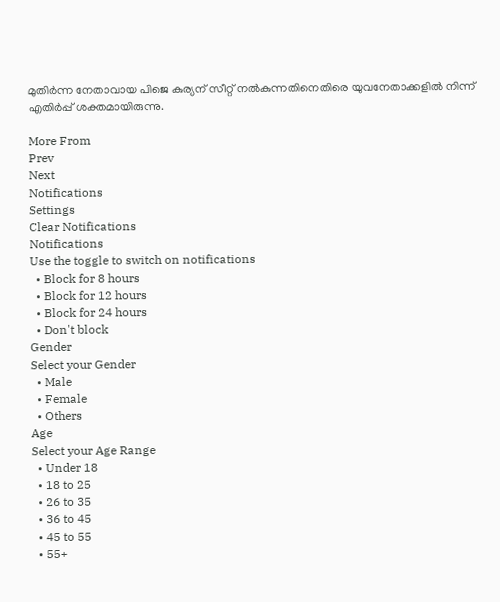മുതിർന്ന നേതാവായ പിജെ കുര്യന് സീറ്റ് നൽകുന്നതിനെതിരെ യുവനേതാക്കളിൽ നിന്ന് എതിർപ്പ് ശക്തമായിരുന്നു.

More From
Prev
Next
Notifications
Settings
Clear Notifications
Notifications
Use the toggle to switch on notifications
  • Block for 8 hours
  • Block for 12 hours
  • Block for 24 hours
  • Don't block
Gender
Select your Gender
  • Male
  • Female
  • Others
Age
Select your Age Range
  • Under 18
  • 18 to 25
  • 26 to 35
  • 36 to 45
  • 45 to 55
  • 55+